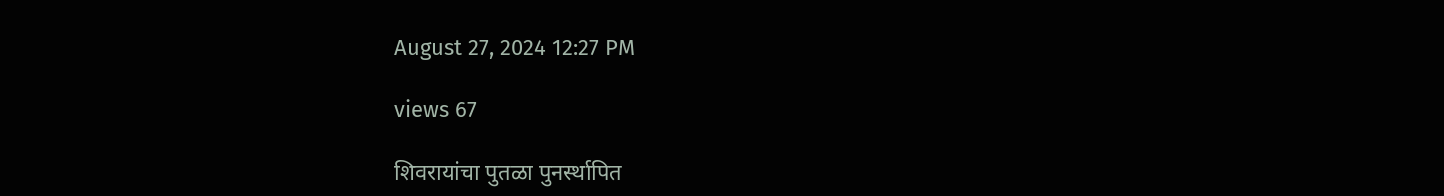August 27, 2024 12:27 PM

views 67

शिवरायांचा पुतळा पुनर्स्थापित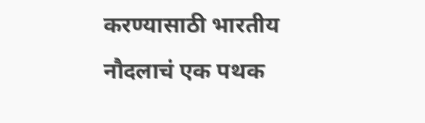करण्यासाठी भारतीय नौदलाचं एक पथक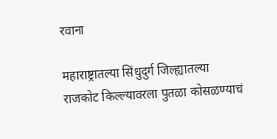रवाना

महाराष्ट्रातल्या सिंधुदुर्ग जिल्ह्यातल्या राजकोट किल्ल्यावरला पुतळा कोसळण्याचं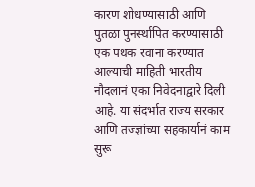कारण शोधण्यासाठी आणि पुतळा पुनर्स्थापित करण्यासाठी एक पथक रवाना करण्यात आल्याची माहिती भारतीय नौदलानं एका निवेदनाद्वारे दिली आहे. या संदर्भात राज्य सरकार आणि तज्ज्ञांच्या सहकार्यानं काम सुरू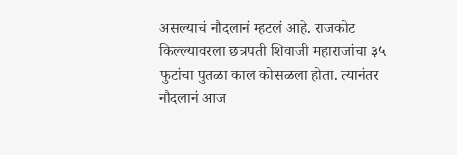असल्याचं नौदलानं म्हटलं आहे. राजकोट किल्ल्यावरला छत्रपती शिवाजी महाराजांचा ३५ फुटांचा पुतळा काल कोसळला होता. त्यानंतर नौदलानं आज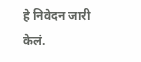हे निवेदन जारी केलं.